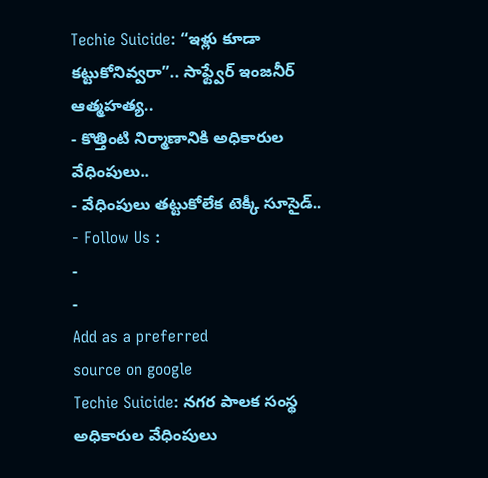Techie Suicide: “ఇళ్లు కూడా కట్టుకోనివ్వరా”.. సాఫ్ట్వేర్ ఇంజనీర్ ఆత్మహత్య..
- కొత్తింటి నిర్మాణానికి అధికారుల వేధింపులు..
- వేధింపులు తట్టుకోలేక టెక్కీ సూసైడ్..
- Follow Us :
-
-
Add as a preferred
source on google
Techie Suicide: నగర పాలక సంస్థ అధికారుల వేధింపులు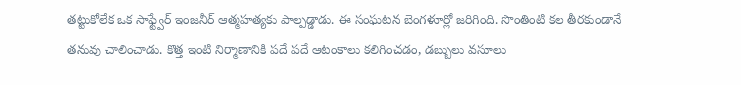తట్టుకోలేక ఒక సాఫ్ట్వేర్ ఇంజనీర్ ఆత్మహత్యకు పాల్పడ్డాడు. ఈ సంఘటన బెంగళూర్లో జరిగింది. సొంతింటి కల తీరకుండానే తనువు చాలించాడు. కొత్త ఇంటి నిర్మాణానికి పదే పదే ఆటంకాలు కలిగించడం, డబ్బులు వసూలు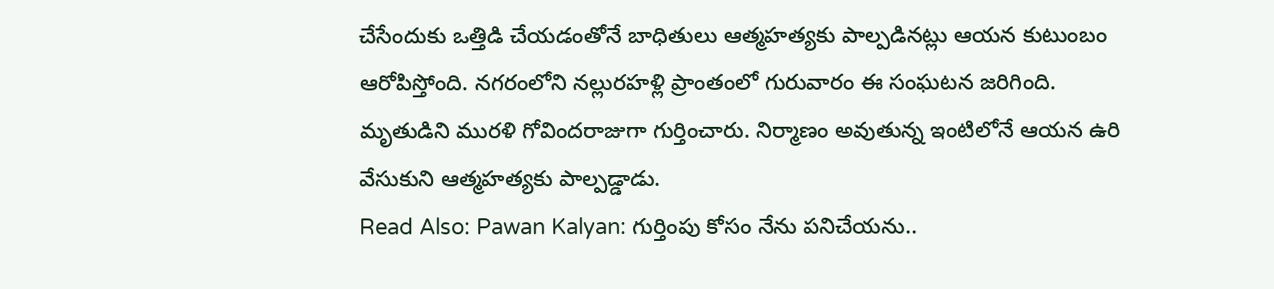చేసేందుకు ఒత్తిడి చేయడంతోనే బాధితులు ఆత్మహత్యకు పాల్పడినట్లు ఆయన కుటుంబం ఆరోపిస్తోంది. నగరంలోని నల్లురహళ్లి ప్రాంతంలో గురువారం ఈ సంఘటన జరిగింది. మృతుడిని మురళి గోవిందరాజుగా గుర్తించారు. నిర్మాణం అవుతున్న ఇంటిలోనే ఆయన ఉరి వేసుకుని ఆత్మహత్యకు పాల్పడ్డాడు.
Read Also: Pawan Kalyan: గుర్తింపు కోసం నేను పనిచేయను..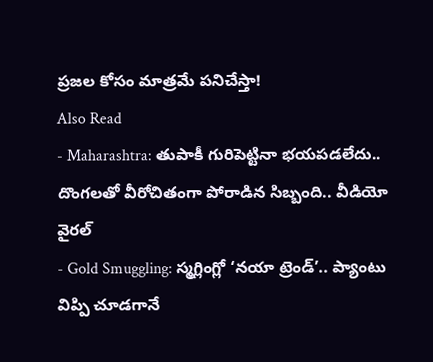ప్రజల కోసం మాత్రమే పనిచేస్తా!
Also Read
- Maharashtra: తుపాకీ గురిపెట్టినా భయపడలేదు.. దొంగలతో వీరోచితంగా పోరాడిన సిబ్బంది.. వీడియో వైరల్
- Gold Smuggling: స్మగ్లింగ్లో ‘నయా ట్రెండ్’.. ప్యాంటు విప్పి చూడగానే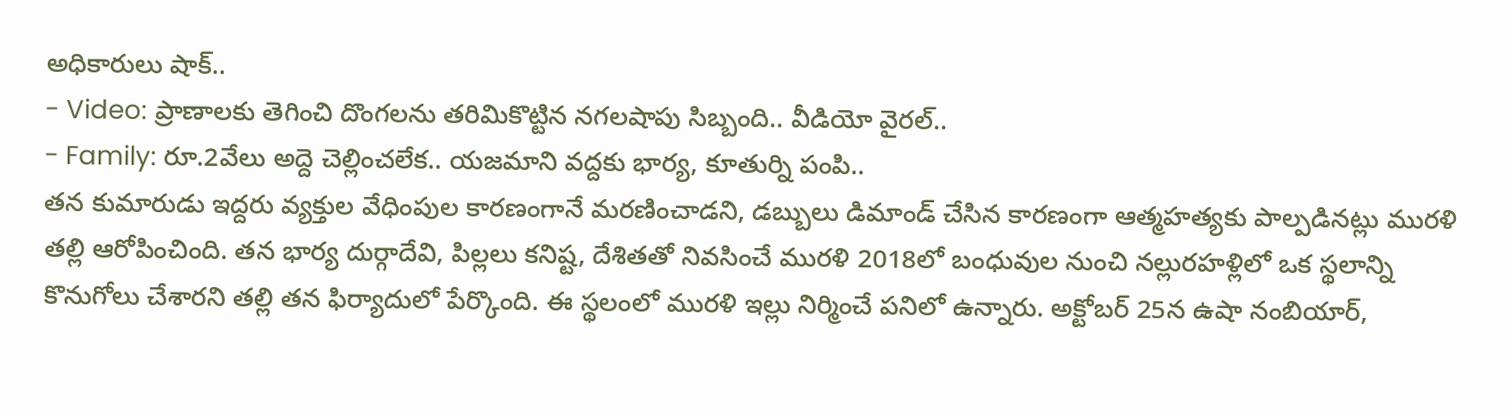అధికారులు షాక్..
- Video: ప్రాణాలకు తెగించి దొంగలను తరిమికొట్టిన నగలషాపు సిబ్బంది.. వీడియో వైరల్..
- Family: రూ.2వేలు అద్దె చెల్లించలేక.. యజమాని వద్దకు భార్య, కూతుర్ని పంపి..
తన కుమారుడు ఇద్దరు వ్యక్తుల వేధింపుల కారణంగానే మరణించాడని, డబ్బులు డిమాండ్ చేసిన కారణంగా ఆత్మహత్యకు పాల్పడినట్లు మురళి తల్లి ఆరోపించింది. తన భార్య దుర్గాదేవి, పిల్లలు కనిష్ట, దేశితతో నివసించే మురళి 2018లో బంధువుల నుంచి నల్లురహళ్లిలో ఒక స్థలాన్ని కొనుగోలు చేశారని తల్లి తన ఫిర్యాదులో పేర్కొంది. ఈ స్థలంలో మురళి ఇల్లు నిర్మించే పనిలో ఉన్నారు. అక్టోబర్ 25న ఉషా నంబియార్,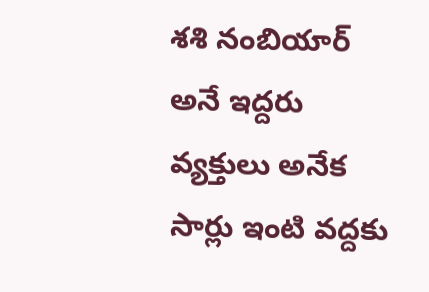శశి నంబియార్ అనే ఇద్దరు వ్యక్తులు అనేక సార్లు ఇంటి వద్దకు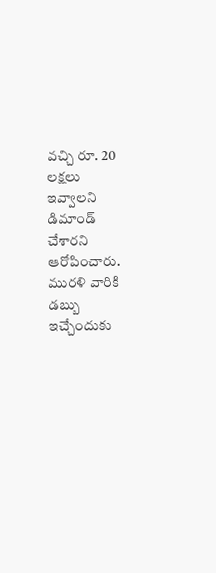వచ్చి రూ. 20 లక్షలు ఇవ్వాలని డిమాండ్ చేశారని ఆరోపించారు.
మురళి వారికి డబ్బు ఇచ్చేందుకు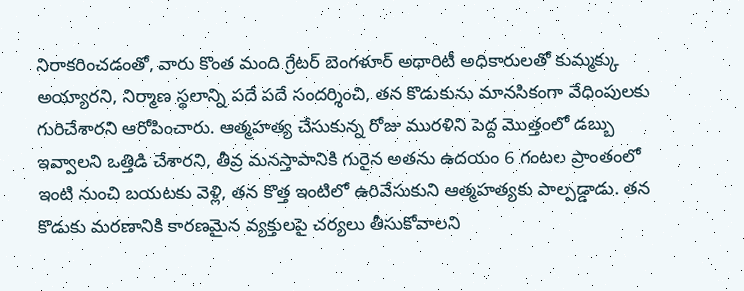నిరాకరించడంతో, వారు కొంత మంది గ్రేటర్ బెంగళూర్ అథారిటీ అధికారులతో కుమ్మక్కు అయ్యారని, నిర్మాణ స్థలాన్ని పదే పదే సందర్శించి, తన కొడుకును మానసికంగా వేధింపులకు గురిచేశారని ఆరోపించారు. ఆత్మహత్య చేసుకున్న రోజు మురళిని పెద్ద మొత్తంలో డబ్బు ఇవ్వాలని ఒత్తిడి చేశారని, తీవ్ర మనస్తాపానికి గురైన అతను ఉదయం 6 గంటల ప్రాంతంలో ఇంటి నుంచి బయటకు వెళ్లి, తన కొత్త ఇంటిలో ఉరివేసుకుని ఆత్మహత్యకు పాల్పడ్డాడు. తన కొడుకు మరణానికి కారణమైన వ్యక్తులపై చర్యలు తీసుకోవాలని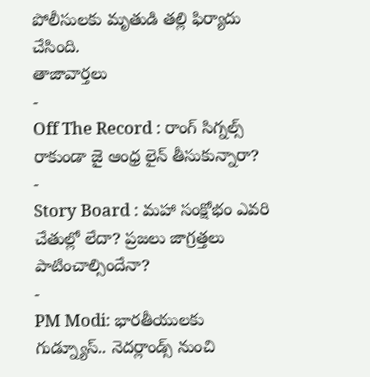పోలీసులకు మృతుడి తల్లి ఫిర్యాదు చేసింది.
తాజావార్తలు
-
Off The Record : రాంగ్ సిగ్నల్స్ రాకుండా జై ఆంధ్ర లైన్ తీసుకున్నారా?
-
Story Board : మహా సంక్షోభం ఎవరి చేతుల్లో లేదా? ప్రజలు జాగ్రత్తలు పాటించాల్సిందేనా?
-
PM Modi: భారతీయులకు గుడ్న్యూస్.. నెదర్లాండ్స్ నుంచి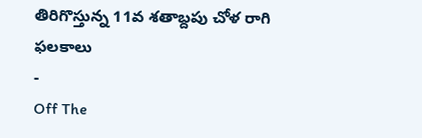తిరిగొస్తున్న 11వ శతాబ్దపు చోళ రాగి ఫలకాలు
-
Off The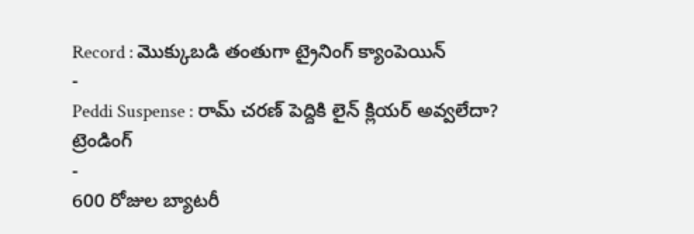Record : మొక్కుబడి తంతుగా ట్రైనింగ్ క్యాంపెయిన్
-
Peddi Suspense : రామ్ చరణ్ పెద్దికి లైన్ క్లియర్ అవ్వలేదా?
ట్రెండింగ్
-
600 రోజుల బ్యాటరీ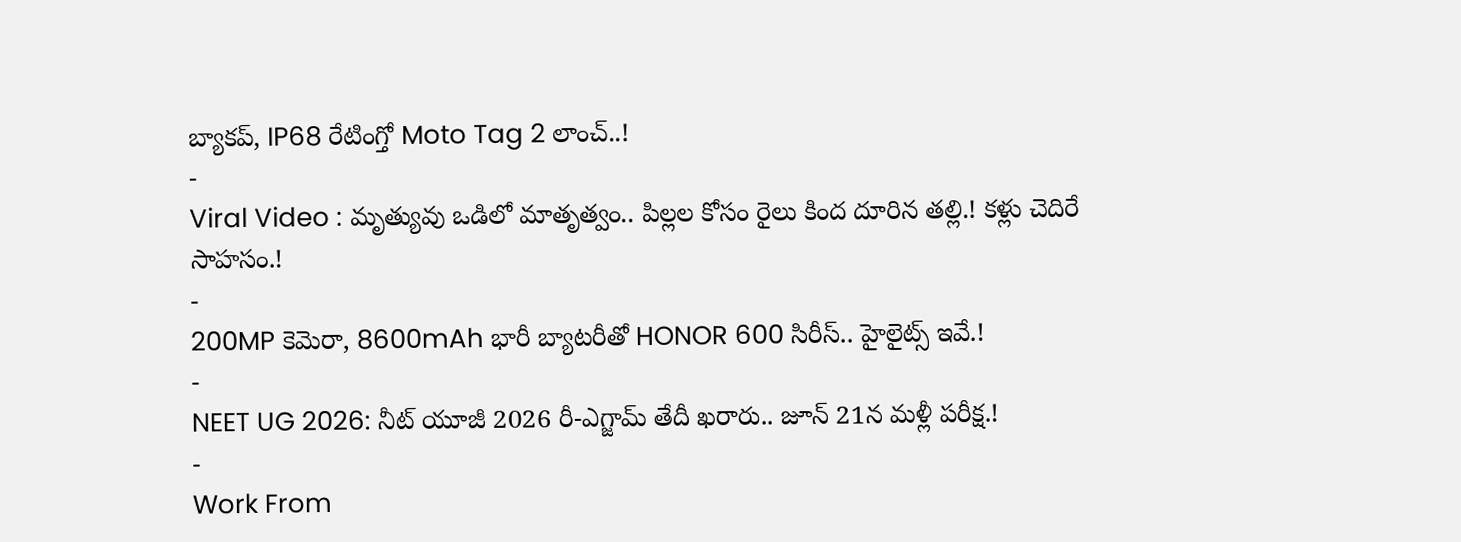బ్యాకప్, IP68 రేటింగ్తో Moto Tag 2 లాంచ్..!
-
Viral Video : మృత్యువు ఒడిలో మాతృత్వం.. పిల్లల కోసం రైలు కింద దూరిన తల్లి.! కళ్లు చెదిరే సాహసం.!
-
200MP కెమెరా, 8600mAh భారీ బ్యాటరీతో HONOR 600 సిరీస్.. హైలైట్స్ ఇవే.!
-
NEET UG 2026: నీట్ యూజీ 2026 రీ-ఎగ్జామ్ తేదీ ఖరారు.. జూన్ 21న మళ్లీ పరీక్ష.!
-
Work From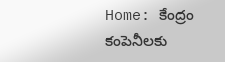Home: కేంద్రం కంపెనీలకు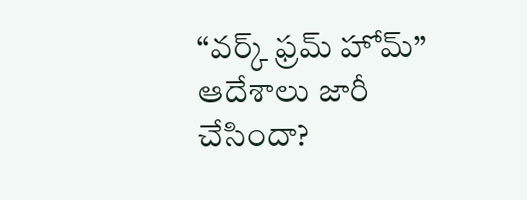“వర్క్ ఫ్రమ్ హోమ్” ఆదేశాలు జారీ చేసిందా?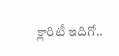క్లారిటీ ఇదిగో..